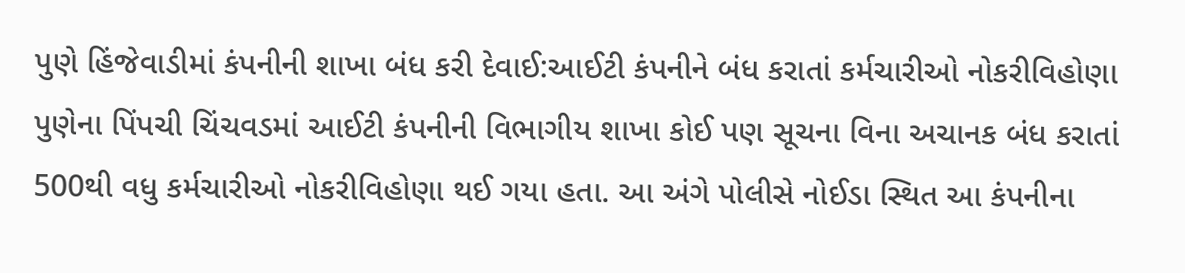પુણે હિંજેવાડીમાં કંપનીની શાખા બંધ કરી દેવાઈ:આઈટી કંપનીને બંધ કરાતાં કર્મચારીઓ નોકરીવિહોણા
પુણેના પિંપચી ચિંચવડમાં આઈટી કંપનીની વિભાગીય શાખા કોઈ પણ સૂચના વિના અચાનક બંધ કરાતાં 500થી વધુ કર્મચારીઓ નોકરીવિહોણા થઈ ગયા હતા. આ અંગે પોલીસે નોઈડા સ્થિત આ કંપનીના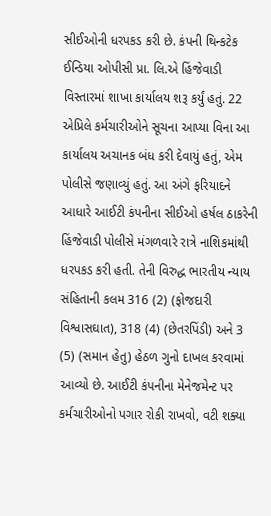સીઈઓની ધરપકડ કરી છે. કંપની થિન્કટેક ઈન્ડિયા ઓપીસી પ્રા. લિ.એ હિંજેવાડી વિસ્તારમાં શાખા કાર્યાલય શરૂ કર્યું હતું. 22 એપ્રિલે કર્મચારીઓને સૂચના આપ્યા વિના આ કાર્યાલય અચાનક બંધ કરી દેવાયું હતું, એમ પોલીસે જણાવ્યું હતું. આ અંગે ફરિયાદને આધારે આઈટી કંપનીના સીઈઓ હર્ષલ ઠાકરેની હિંજેવાડી પોલીસે મંગળવારે રાત્રે નાશિકમાંથી ધરપકડ કરી હતી. તેની વિરુદ્ધ ભારતીય ન્યાય સંહિતાની કલમ 316 (2) (ફોજદારી વિશ્વાસઘાત), 318 (4) (છેતરપિંડી) અને 3 (5) (સમાન હેતુ) હેઠળ ગુનો દાખલ કરવામાં આવ્યો છે. આઈટી કંપનીના મેનેજમેન્ટ પર કર્મચારીઓનો પગાર રોકી રાખવો, વટી શક્યા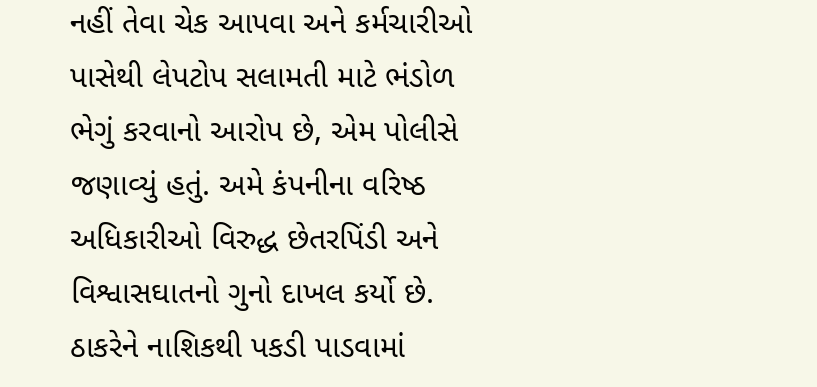નહીં તેવા ચેક આપવા અને કર્મચારીઓ પાસેથી લેપટોપ સલામતી માટે ભંડોળ ભેગું કરવાનો આરોપ છે, એમ પોલીસે જણાવ્યું હતું. અમે કંપનીના વરિષ્ઠ અધિકારીઓ વિરુદ્ધ છેતરપિંડી અને વિશ્વાસઘાતનો ગુનો દાખલ કર્યો છે. ઠાકરેને નાશિકથી પકડી પાડવામાં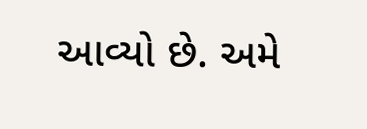આવ્યો છે. અમે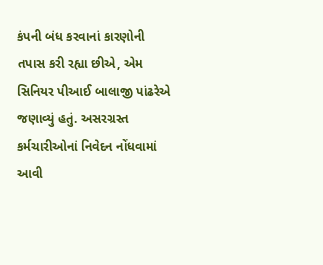કંપની બંધ કરવાનાં કારણોની તપાસ કરી રહ્યા છીએ, એમ સિનિયર પીઆઈ બાલાજી પાંઢરેએ જણાવ્યું હતું. અસરગ્રસ્ત કર્મચારીઓનાં નિવેદન નોંધવામાં આવી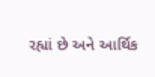રહ્યાં છે અને આર્થિક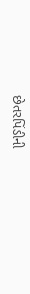છેતરપિંડીની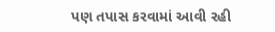પણ તપાસ કરવામાં આવી રહી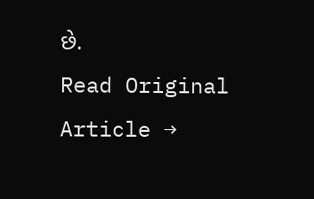છે.
Read Original Article →